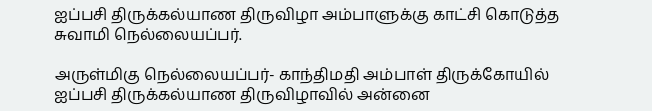ஐப்பசி திருக்கல்யாண திருவிழா அம்பாளுக்கு காட்சி கொடுத்த சுவாமி நெல்லையப்பர்.

அருள்மிகு நெல்லையப்பர்- காந்திமதி அம்பாள் திருக்கோயில் ஐப்பசி திருக்கல்யாண திருவிழாவில் அன்னை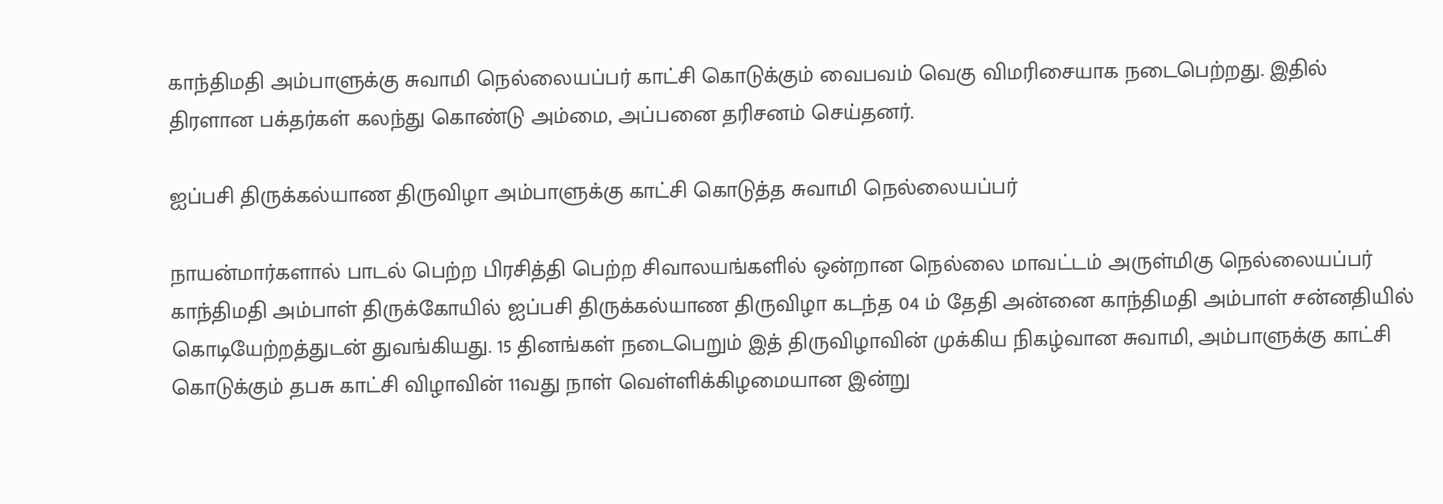காந்திமதி அம்பாளுக்கு சுவாமி நெல்லையப்பர் காட்சி கொடுக்கும் வைபவம் வெகு விமரிசையாக நடைபெற்றது. இதில் திரளான பக்தர்கள் கலந்து கொண்டு அம்மை, அப்பனை தரிசனம் செய்தனர்.

ஐப்பசி திருக்கல்யாண திருவிழா அம்பாளுக்கு காட்சி கொடுத்த சுவாமி நெல்லையப்பர்

நாயன்மார்களால் பாடல் பெற்ற பிரசித்தி பெற்ற சிவாலயங்களில் ஒன்றான நெல்லை மாவட்டம் அருள்மிகு நெல்லையப்பர் காந்திமதி அம்பாள் திருக்கோயில் ஐப்பசி திருக்கல்யாண திருவிழா கடந்த 04 ம் தேதி அன்னை காந்திமதி அம்பாள் சன்னதியில் கொடியேற்றத்துடன் துவங்கியது. 15 தினங்கள் நடைபெறும் இத் திருவிழாவின் முக்கிய நிகழ்வான சுவாமி, அம்பாளுக்கு காட்சி கொடுக்கும் தபசு காட்சி விழாவின் 11வது நாள் வெள்ளிக்கிழமையான இன்று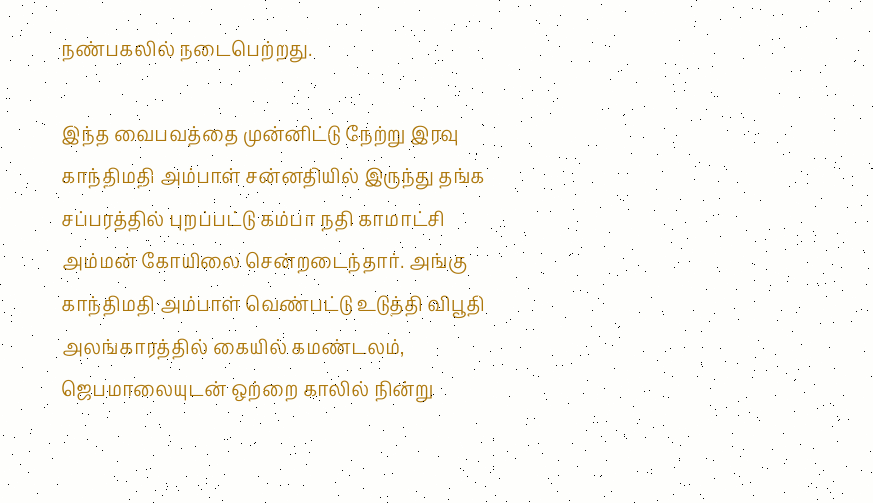நண்பகலில் நடைபெற்றது.

இந்த வைபவத்தை முன்னிட்டு நேற்று இரவு காந்திமதி அம்பாள் சன்னதியில் இருந்து தங்க சப்பரத்தில் புறப்பட்டு கம்பா நதி காமாட்சி அம்மன் கோயிலை சென்றடைந்தார். அங்கு காந்திமதி அம்பாள் வெண்பட்டு உடுத்தி விபூதி அலங்காரத்தில் கையில் கமண்டலம், ஜெபமாலையுடன் ஒற்றை காலில் நின்று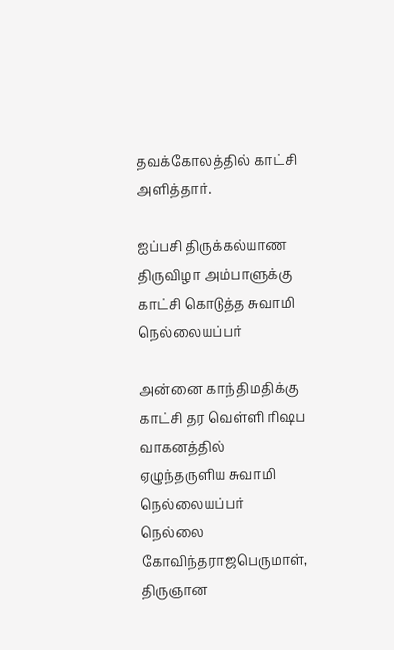தவக்கோலத்தில் காட்சி அளித்தார்.

ஐப்பசி திருக்கல்யாண திருவிழா அம்பாளுக்கு காட்சி கொடுத்த சுவாமி நெல்லையப்பர்

அன்னை காந்திமதிக்கு காட்சி தர வெள்ளி ரிஷப வாகனத்தில் ஏழுந்தருளிய சுவாமி நெல்லையப்பர் நெல்லை கோவிந்தராஜபெருமாள், திருஞான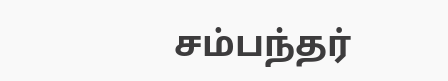சம்பந்தர்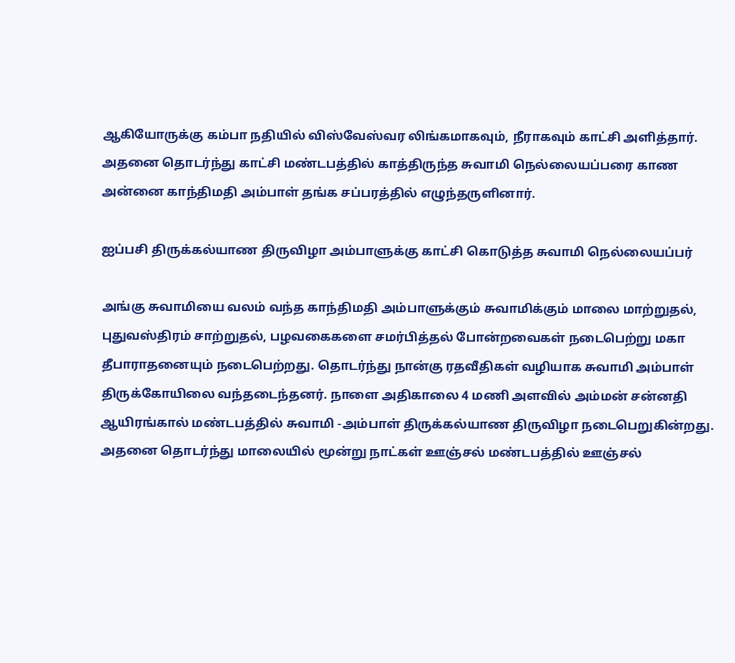ஆகியோருக்கு கம்பா நதியில் விஸ்வேஸ்வர லிங்கமாகவும், நீராகவும் காட்சி அளித்தார். அதனை தொடர்ந்து காட்சி மண்டபத்தில் காத்திருந்த சுவாமி நெல்லையப்பரை காண அன்னை காந்திமதி அம்பாள் தங்க சப்பரத்தில் எழுந்தருளினார்.

ஐப்பசி திருக்கல்யாண திருவிழா அம்பாளுக்கு காட்சி கொடுத்த சுவாமி நெல்லையப்பர்

அங்கு சுவாமியை வலம் வந்த காந்திமதி அம்பாளுக்கும் சுவாமிக்கும் மாலை மாற்றுதல்,
புதுவஸ்திரம் சாற்றுதல், பழவகைகளை சமர்பித்தல் போன்றவைகள் நடைபெற்று மகா தீபாராதனையும் நடைபெற்றது. தொடர்ந்து நான்கு ரதவீதிகள் வழியாக சுவாமி அம்பாள் திருக்கோயிலை வந்தடைந்தனர். நாளை அதிகாலை 4 மணி அளவில் அம்மன் சன்னதி ஆயிரங்கால் மண்டபத்தில் சுவாமி -அம்பாள் திருக்கல்யாண திருவிழா நடைபெறுகின்றது. அதனை தொடர்ந்து மாலையில் மூன்று நாட்கள் ஊஞ்சல் மண்டபத்தில் ஊஞ்சல்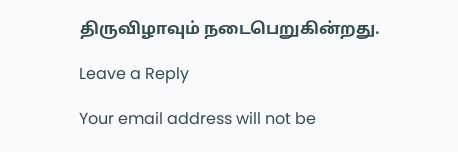திருவிழாவும் நடைபெறுகின்றது.

Leave a Reply

Your email address will not be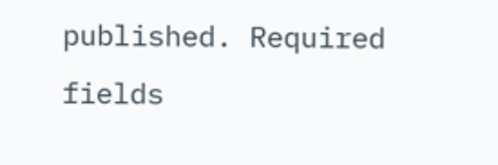published. Required fields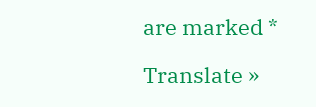are marked *

Translate »